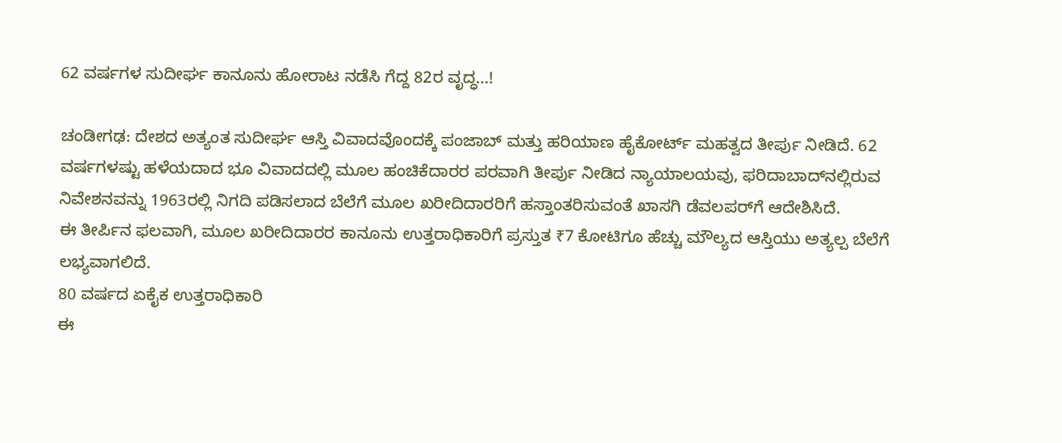62 ವರ್ಷಗಳ ಸುದೀರ್ಘ ಕಾನೂನು ಹೋರಾಟ ನಡೆಸಿ ಗೆದ್ದ 82ರ ವೃದ್ಧ…!

ಚಂಡೀಗಢ: ದೇಶದ ಅತ್ಯಂತ ಸುದೀರ್ಘ ಆಸ್ತಿ ವಿವಾದವೊಂದಕ್ಕೆ ಪಂಜಾಬ್ ಮತ್ತು ಹರಿಯಾಣ ಹೈಕೋರ್ಟ್ ಮಹತ್ವದ ತೀರ್ಪು ನೀಡಿದೆ. 62 ವರ್ಷಗಳಷ್ಟು ಹಳೆಯದಾದ ಭೂ ವಿವಾದದಲ್ಲಿ ಮೂಲ ಹಂಚಿಕೆದಾರರ ಪರವಾಗಿ ತೀರ್ಪು ನೀಡಿದ ನ್ಯಾಯಾಲಯವು, ಫರಿದಾಬಾದ್‌ನಲ್ಲಿರುವ ನಿವೇಶನವನ್ನು 1963ರಲ್ಲಿ ನಿಗದಿ ಪಡಿಸಲಾದ ಬೆಲೆಗೆ ಮೂಲ ಖರೀದಿದಾರರಿಗೆ ಹಸ್ತಾಂತರಿಸುವಂತೆ ಖಾಸಗಿ ಡೆವಲಪರ್‌ಗೆ ಆದೇಶಿಸಿದೆ.
ಈ ತೀರ್ಪಿನ ಫಲವಾಗಿ, ಮೂಲ ಖರೀದಿದಾರರ ಕಾನೂನು ಉತ್ತರಾಧಿಕಾರಿಗೆ ಪ್ರಸ್ತುತ ₹7 ಕೋಟಿಗೂ ಹೆಚ್ಚು ಮೌಲ್ಯದ ಆಸ್ತಿಯು ಅತ್ಯಲ್ಪ ಬೆಲೆಗೆ ಲಭ್ಯವಾಗಲಿದೆ.
80 ವರ್ಷದ ಏಕೈಕ ಉತ್ತರಾಧಿಕಾರಿ
ಈ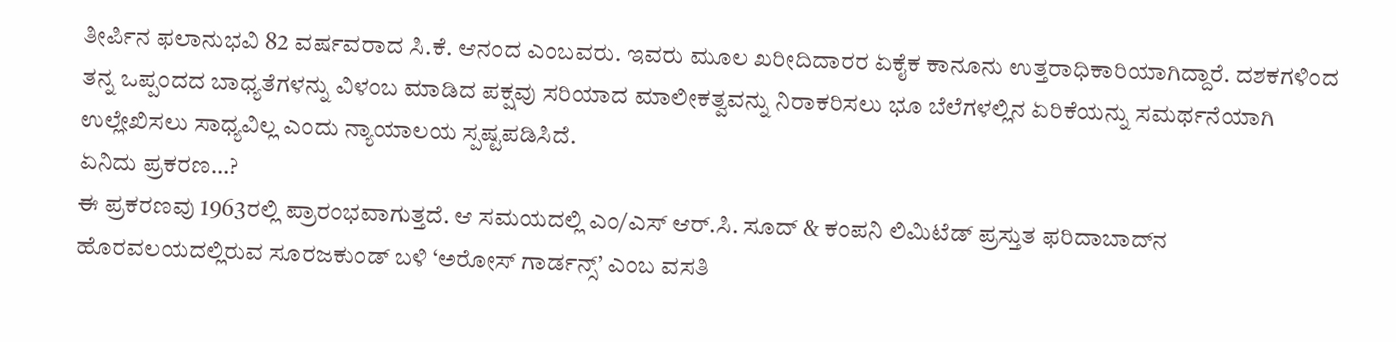ತೀರ್ಪಿನ ಫಲಾನುಭವಿ 82 ವರ್ಷವರಾದ ಸಿ.ಕೆ. ಆನಂದ ಎಂಬವರು. ಇವರು ಮೂಲ ಖರೀದಿದಾರರ ಏಕೈಕ ಕಾನೂನು ಉತ್ತರಾಧಿಕಾರಿಯಾಗಿದ್ದಾರೆ. ದಶಕಗಳಿಂದ ತನ್ನ ಒಪ್ಪಂದದ ಬಾಧ್ಯತೆಗಳನ್ನು ವಿಳಂಬ ಮಾಡಿದ ಪಕ್ಷವು ಸರಿಯಾದ ಮಾಲೀಕತ್ವವನ್ನು ನಿರಾಕರಿಸಲು ಭೂ ಬೆಲೆಗಳಲ್ಲಿನ ಏರಿಕೆಯನ್ನು ಸಮರ್ಥನೆಯಾಗಿ ಉಲ್ಲೇಖಿಸಲು ಸಾಧ್ಯವಿಲ್ಲ ಎಂದು ನ್ಯಾಯಾಲಯ ಸ್ಪಷ್ಟಪಡಿಸಿದೆ.
ಏನಿದು ಪ್ರಕರಣ…?
ಈ ಪ್ರಕರಣವು 1963ರಲ್ಲಿ ಪ್ರಾರಂಭವಾಗುತ್ತದೆ. ಆ ಸಮಯದಲ್ಲಿ ಎಂ/ಎಸ್ ಆರ್.ಸಿ. ಸೂದ್ & ಕಂಪನಿ ಲಿಮಿಟೆಡ್ ಪ್ರಸ್ತುತ ಫರಿದಾಬಾದ್‌ನ ಹೊರವಲಯದಲ್ಲಿರುವ ಸೂರಜಕುಂಡ್ ಬಳಿ ‘ಅರೋಸ್ ಗಾರ್ಡನ್ಸ್’ ಎಂಬ ವಸತಿ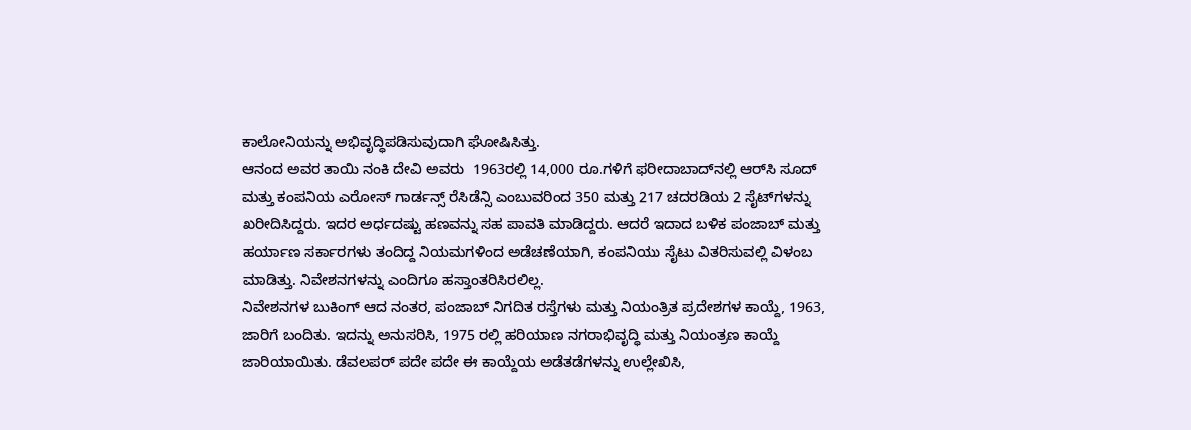ಕಾಲೋನಿಯನ್ನು ಅಭಿವೃದ್ಧಿಪಡಿಸುವುದಾಗಿ ಘೋಷಿಸಿತ್ತು.
ಆನಂದ ಅವರ ತಾಯಿ ನಂಕಿ ದೇವಿ ಅವರು  1963ರಲ್ಲಿ 14,000 ರೂ.ಗಳಿಗೆ ಫರೀದಾಬಾದ್‌ನಲ್ಲಿ ಆರ್‌ಸಿ ಸೂದ್‌ ಮತ್ತು ಕಂಪನಿಯ ಎರೋಸ್‌ ಗಾರ್ಡನ್ಸ್‌ ರೆಸಿಡೆನ್ಸಿ ಎಂಬುವರಿಂದ 350 ಮತ್ತು 217 ಚದರಡಿಯ 2 ಸೈಟ್‌ಗಳನ್ನು ಖರೀದಿಸಿದ್ದರು. ಇದರ ಅರ್ಧದಷ್ಟು ಹಣವನ್ನು ಸಹ ಪಾವತಿ ಮಾಡಿದ್ದರು. ಆದರೆ ಇದಾದ ಬಳಿಕ ಪಂಜಾಬ್‌ ಮತ್ತು ಹರ್ಯಾಣ ಸರ್ಕಾರಗಳು ತಂದಿದ್ದ ನಿಯಮಗಳಿಂದ ಅಡೆಚಣೆಯಾಗಿ, ಕಂಪನಿಯು ಸೈಟು ವಿತರಿಸುವಲ್ಲಿ ವಿಳಂಬ ಮಾಡಿತ್ತು. ನಿವೇಶನಗಳನ್ನು ಎಂದಿಗೂ ಹಸ್ತಾಂತರಿಸಿರಲಿಲ್ಲ.
ನಿವೇಶನಗಳ ಬುಕಿಂಗ್ ಆದ ನಂತರ, ಪಂಜಾಬ್ ನಿಗದಿತ ರಸ್ತೆಗಳು ಮತ್ತು ನಿಯಂತ್ರಿತ ಪ್ರದೇಶಗಳ ಕಾಯ್ದೆ, 1963, ಜಾರಿಗೆ ಬಂದಿತು. ಇದನ್ನು ಅನುಸರಿಸಿ, 1975 ರಲ್ಲಿ ಹರಿಯಾಣ ನಗರಾಭಿವೃದ್ಧಿ ಮತ್ತು ನಿಯಂತ್ರಣ ಕಾಯ್ದೆ ಜಾರಿಯಾಯಿತು. ಡೆವಲಪರ್ ಪದೇ ಪದೇ ಈ ಕಾಯ್ದೆಯ ಅಡೆತಡೆಗಳನ್ನು ಉಲ್ಲೇಖಿಸಿ,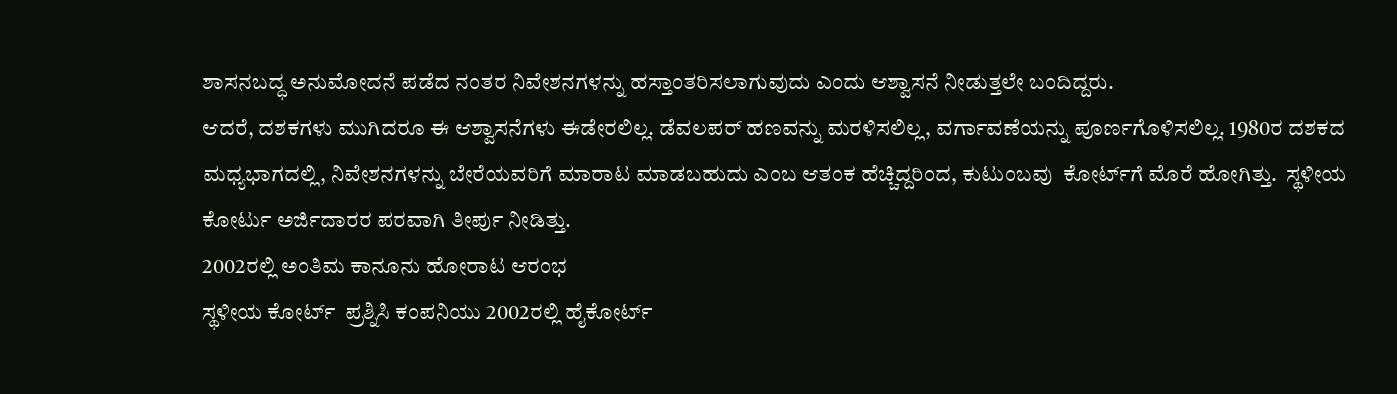ಶಾಸನಬದ್ಧ ಅನುಮೋದನೆ ಪಡೆದ ನಂತರ ನಿವೇಶನಗಳನ್ನು ಹಸ್ತಾಂತರಿಸಲಾಗುವುದು ಎಂದು ಆಶ್ವಾಸನೆ ನೀಡುತ್ತಲೇ ಬಂದಿದ್ದರು.
ಆದರೆ, ದಶಕಗಳು ಮುಗಿದರೂ ಈ ಆಶ್ವಾಸನೆಗಳು ಈಡೇರಲಿಲ್ಲ. ಡೆವಲಪರ್ ಹಣವನ್ನು ಮರಳಿಸಲಿಲ್ಲ, ವರ್ಗಾವಣೆಯನ್ನು ಪೂರ್ಣಗೊಳಿಸಲಿಲ್ಲ. 1980ರ ದಶಕದ ಮಧ್ಯಭಾಗದಲ್ಲಿ, ನಿವೇಶನಗಳನ್ನು ಬೇರೆಯವರಿಗೆ ಮಾರಾಟ ಮಾಡಬಹುದು ಎಂಬ ಆತಂಕ ಹೆಚ್ಚಿದ್ದರಿಂದ, ಕುಟುಂಬವು  ಕೋರ್ಟ್‌ಗೆ ಮೊರೆ ಹೋಗಿತ್ತು.  ಸ್ಥಳೀಯ ಕೋರ್ಟು ಅರ್ಜಿದಾರರ ಪರವಾಗಿ ತೀರ್ಪು ನೀಡಿತ್ತು.
2002ರಲ್ಲಿ ಅಂತಿಮ ಕಾನೂನು ಹೋರಾಟ ಆರಂಭ
ಸ್ಥಳೀಯ ಕೋರ್ಟ್‌  ಪ್ರಶ್ನಿಸಿ ಕಂಪನಿಯು 2002ರಲ್ಲಿ ಹೈಕೋರ್ಟ್‌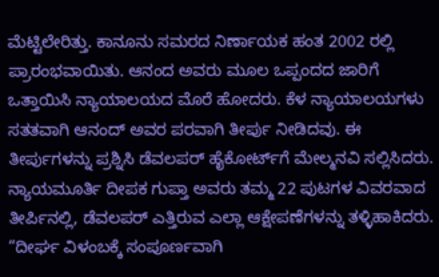ಮೆಟ್ಟಿಲೇರಿತ್ತು. ಕಾನೂನು ಸಮರದ ನಿರ್ಣಾಯಕ ಹಂತ 2002 ರಲ್ಲಿ ಪ್ರಾರಂಭವಾಯಿತು. ಆನಂದ ಅವರು ಮೂಲ ಒಪ್ಪಂದದ ಜಾರಿಗೆ ಒತ್ತಾಯಿಸಿ ನ್ಯಾಯಾಲಯದ ಮೊರೆ ಹೋದರು. ಕೆಳ ನ್ಯಾಯಾಲಯಗಳು ಸತತವಾಗಿ ಆನಂದ್ ಅವರ ಪರವಾಗಿ ತೀರ್ಪು ನೀಡಿದವು. ಈ ತೀರ್ಪುಗಳನ್ನು ಪ್ರಶ್ನಿಸಿ ಡೆವಲಪರ್ ಹೈಕೋರ್ಟ್‌ಗೆ ಮೇಲ್ಮನವಿ ಸಲ್ಲಿಸಿದರು.
ನ್ಯಾಯಮೂರ್ತಿ ದೀಪಕ ಗುಪ್ತಾ ಅವರು ತಮ್ಮ 22 ಪುಟಗಳ ವಿವರವಾದ ತೀರ್ಪಿನಲ್ಲಿ, ಡೆವಲಪರ್ ಎತ್ತಿರುವ ಎಲ್ಲಾ ಆಕ್ಷೇಪಣೆಗಳನ್ನು ತಳ್ಳಿಹಾಕಿದರು. “ದೀರ್ಘ ವಿಳಂಬಕ್ಕೆ ಸಂಪೂರ್ಣವಾಗಿ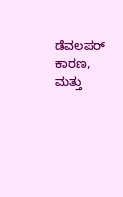ಡೆವಲಪರ್ ಕಾರಣ, ಮತ್ತು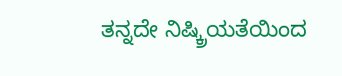ತನ್ನದೇ ನಿಷ್ಕ್ರಿಯತೆಯಿಂದ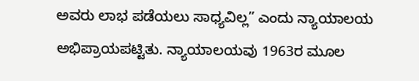ಅವರು ಲಾಭ ಪಡೆಯಲು ಸಾಧ್ಯವಿಲ್ಲ” ಎಂದು ನ್ಯಾಯಾಲಯ ಅಭಿಪ್ರಾಯಪಟ್ಟಿತು. ನ್ಯಾಯಾಲಯವು 1963ರ ಮೂಲ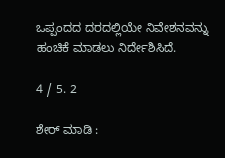ಒಪ್ಪಂದದ ದರದಲ್ಲಿಯೇ ನಿವೇಶನವನ್ನು ಹಂಚಿಕೆ ಮಾಡಲು ನಿರ್ದೇಶಿಸಿದೆ.

4 / 5. 2

ಶೇರ್ ಮಾಡಿ :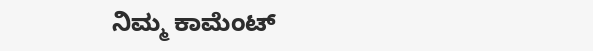ನಿಮ್ಮ ಕಾಮೆಂಟ್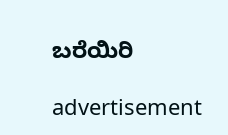ಬರೆಯಿರಿ

advertisement